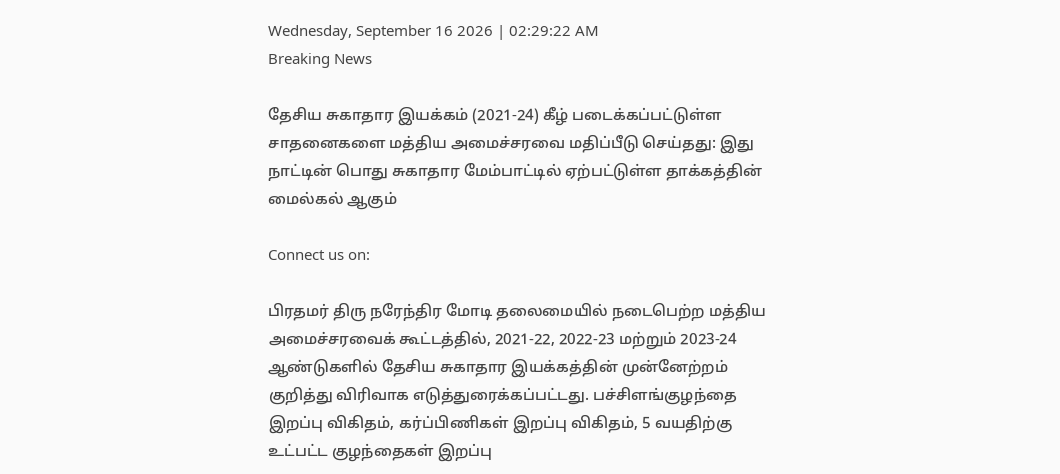Wednesday, September 16 2026 | 02:29:22 AM
Breaking News

தேசிய சுகாதார இயக்கம் (2021-24) கீழ் படைக்கப்பட்டுள்ள சாதனைகளை மத்திய அமைச்சரவை மதிப்பீடு செய்தது: இது நாட்டின் பொது சுகாதார மேம்பாட்டில் ஏற்பட்டுள்ள தாக்கத்தின் மைல்கல் ஆகும்

Connect us on:

பிரதமர் திரு நரேந்திர மோடி தலைமையில் நடைபெற்ற மத்திய அமைச்சரவைக் கூட்டத்தில், 2021-22, 2022-23 மற்றும் 2023-24 ஆண்டுகளில் தேசிய சுகாதார இயக்கத்தின் முன்னேற்றம் குறித்து விரிவாக எடுத்துரைக்கப்பட்டது. பச்சிளங்குழந்தை இறப்பு விகிதம், கர்ப்பிணிகள் இறப்பு விகிதம், 5 வயதிற்கு உட்பட்ட குழந்தைகள் இறப்பு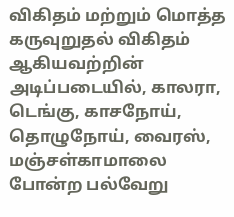விகிதம் மற்றும் மொத்த கருவுறுதல் விகிதம் ஆகியவற்றின் அடிப்படையில், காலரா, டெங்கு, காசநோய், தொழுநோய், வைரஸ், மஞ்சள்காமாலை போன்ற பல்வேறு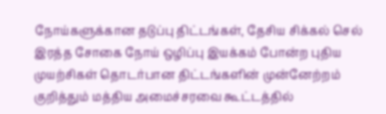நோய்களுக்கான தடுப்பு திட்டங்கள், தேசிய சிக்கல் செல் இரத்த சோகை நோய் ஒழிப்பு இயக்கம் போன்ற புதிய முயற்சிகள் தொடர்பான திட்டங்களின் முன்னேற்றம் குறித்தும் மத்திய அமைச்சரவை கூட்டத்தில்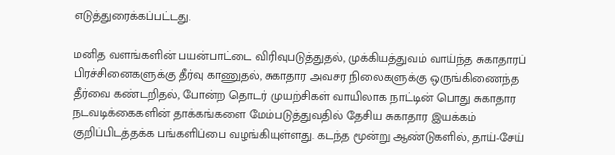எடுத்துரைக்கப்பட்டது.

மனித வளங்களின் பயன்பாட்டை விரிவுபடுத்துதல், முக்கியத்துவம் வாய்ந்த சுகாதாரப் பிரச்சினைகளுக்கு தீர்வு காணுதல், சுகாதார அவசர நிலைகளுக்கு ஒருங்கிணைந்த தீர்வை கண்டறிதல், போன்ற தொடர் முயற்சிகள் வாயிலாக நாட்டின் பொது சுகாதார நடவடிக்கைகளின் தாக்கங்களை மேம்படுத்துவதில் தேசிய சுகாதார இயக்கம் குறிப்பிடத்தக்க பங்களிப்பை வழங்கியுள்ளது. கடந்த மூன்று ஆண்டுகளில், தாய்-சேய்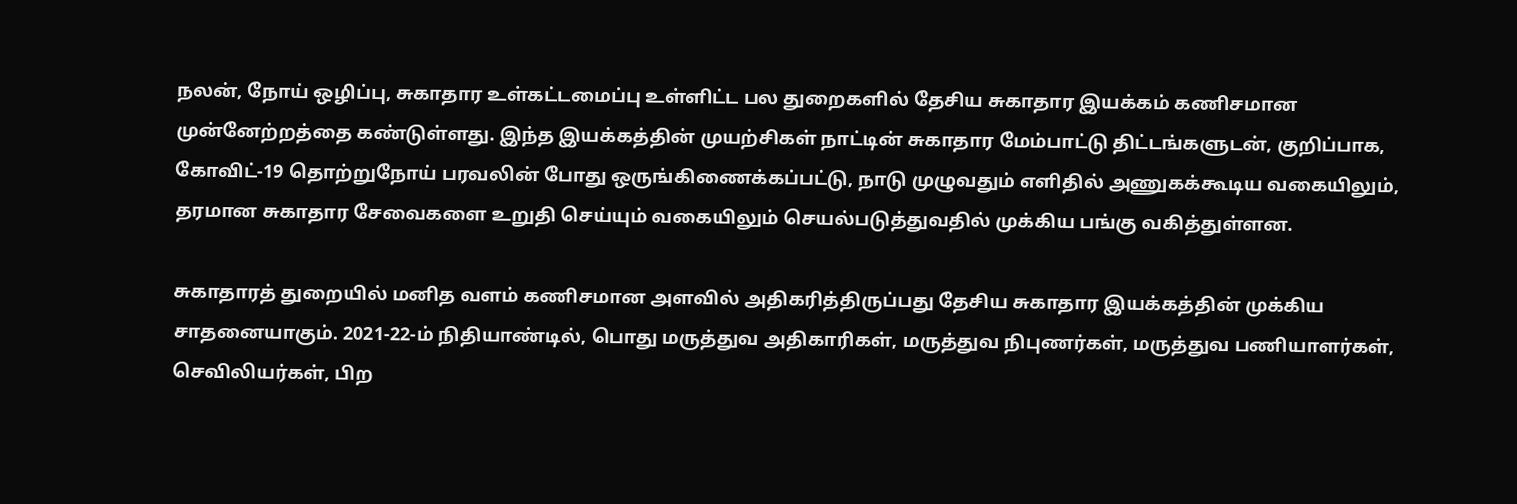நலன், நோய் ஒழிப்பு, சுகாதார உள்கட்டமைப்பு உள்ளிட்ட பல துறைகளில் தேசிய சுகாதார இயக்கம் கணிசமான முன்னேற்றத்தை கண்டுள்ளது. இந்த இயக்கத்தின் முயற்சிகள் நாட்டின் சுகாதார மேம்பாட்டு திட்டங்களுடன், குறிப்பாக, கோவிட்-19 தொற்றுநோய் பரவலின் போது ஒருங்கிணைக்கப்பட்டு, நாடு முழுவதும் எளிதில் அணுகக்கூடிய வகையிலும், தரமான சுகாதார சேவைகளை உறுதி செய்யும் வகையிலும் செயல்படுத்துவதில் முக்கிய பங்கு வகித்துள்ளன.

சுகாதாரத் துறையில் மனித வளம் கணிசமான அளவில் அதிகரித்திருப்பது தேசிய சுகாதார இயக்கத்தின் முக்கிய சாதனையாகும். 2021-22-ம் நிதியாண்டில், பொது மருத்துவ அதிகாரிகள், மருத்துவ நிபுணர்கள், மருத்துவ பணியாளர்கள், செவிலியர்கள், பிற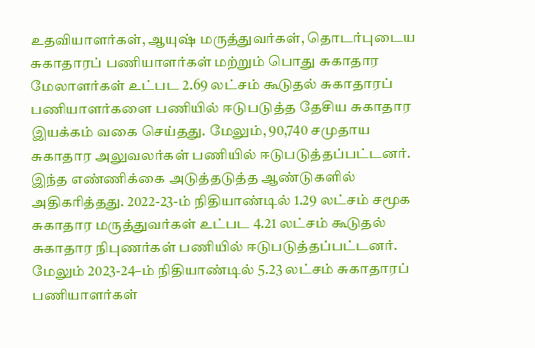உதவியாளர்கள், ஆயுஷ் மருத்துவர்கள், தொடர்புடைய சுகாதாரப் பணியாளர்கள் மற்றும் பொது சுகாதார மேலாளர்கள் உட்பட 2.69 லட்சம் கூடுதல் சுகாதாரப் பணியாளர்களை பணியில் ஈடுபடுத்த தேசிய சுகாதார இயக்கம் வகை செய்தது. மேலும், 90,740 சமுதாய சுகாதார அலுவலர்கள் பணியில் ஈடுபடுத்தப்பட்டனர். இந்த எண்ணிக்கை அடுத்தடுத்த ஆண்டுகளில் அதிகரித்தது. 2022-23-ம் நிதியாண்டில் 1.29 லட்சம் சமூக சுகாதார மருத்துவர்கள் உட்பட 4.21 லட்சம் கூடுதல் சுகாதார நிபுணர்கள் பணியில் ஈடுபடுத்தப்பட்டனர். மேலும் 2023-24–ம் நிதியாண்டில் 5.23 லட்சம் சுகாதாரப் பணியாளர்கள்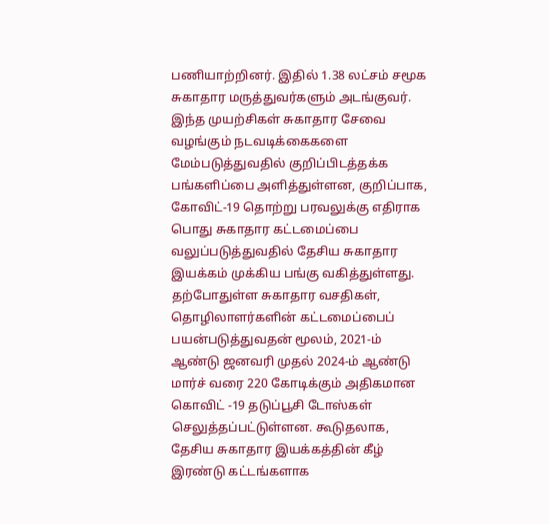பணியாற்றினர். இதில் 1.38 லட்சம் சமூக சுகாதார மருத்துவர்களும் அடங்குவர். இந்த முயற்சிகள் சுகாதார சேவை வழங்கும் நடவடிக்கைகளை மேம்படுத்துவதில் குறிப்பிடத்தக்க பங்களிப்பை அளித்துள்ளன, குறிப்பாக, கோவிட்-19 தொற்று பரவலுக்கு எதிராக பொது சுகாதார கட்டமைப்பை வலுப்படுத்துவதில் தேசிய சுகாதார இயக்கம் முக்கிய பங்கு வகித்துள்ளது. தற்போதுள்ள சுகாதார வசதிகள், தொழிலாளர்களின் கட்டமைப்பைப் பயன்படுத்துவதன் மூலம், 2021-ம் ஆண்டு ஜனவரி முதல் 2024-ம் ஆண்டு மார்ச் வரை 220 கோடிக்கும் அதிகமான கொவிட் -19 தடுப்பூசி டோஸ்கள் செலுத்தப்பட்டுள்ளன. கூடுதலாக, தேசிய சுகாதார இயக்கத்தின் கீழ் இரண்டு கட்டங்களாக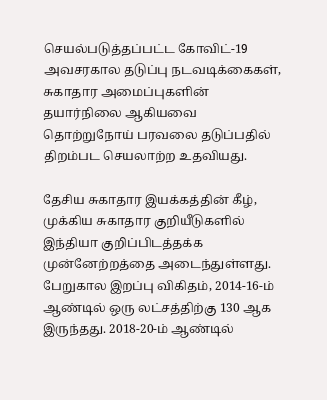செயல்படுத்தப்பட்ட கோவிட்-19 அவசரகால தடுப்பு நடவடிக்கைகள், சுகாதார அமைப்புகளின் தயார்நிலை ஆகியவை தொற்றுநோய் பரவலை தடுப்பதில் திறம்பட செயலாற்ற உதவியது.

தேசிய சுகாதார இயக்கத்தின் கீழ், முக்கிய சுகாதார குறியீடுகளில் இந்தியா குறிப்பிடத்தக்க முன்னேற்றத்தை அடைந்துள்ளது. பேறுகால இறப்பு விகிதம், 2014-16-ம் ஆண்டில் ஒரு லட்சத்திற்கு 130 ஆக இருந்தது. 2018-20-ம் ஆண்டில்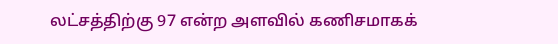லட்சத்திற்கு 97 என்ற அளவில் கணிசமாகக்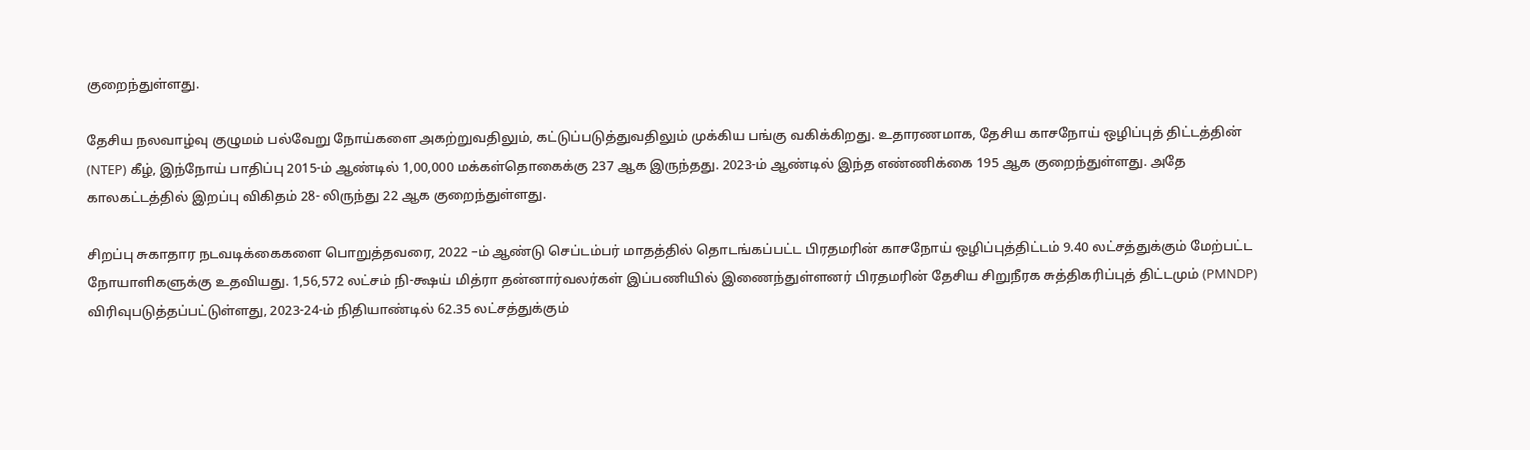குறைந்துள்ளது.

தேசிய நலவாழ்வு குழுமம் பல்வேறு நோய்களை அகற்றுவதிலும், கட்டுப்படுத்துவதிலும் முக்கிய பங்கு வகிக்கிறது. உதாரணமாக, தேசிய காசநோய் ஒழிப்புத் திட்டத்தின் (NTEP) கீழ், இந்நோய் பாதிப்பு 2015-ம் ஆண்டில் 1,00,000 மக்கள்தொகைக்கு 237 ஆக இருந்தது. 2023-ம் ஆண்டில் இந்த எண்ணிக்கை 195 ஆக குறைந்துள்ளது. அதே காலகட்டத்தில் இறப்பு விகிதம் 28- லிருந்து 22 ஆக குறைந்துள்ளது.

சிறப்பு சுகாதார நடவடிக்கைகளை பொறுத்தவரை, 2022 –ம் ஆண்டு செப்டம்பர் மாதத்தில் தொடங்கப்பட்ட பிரதமரின் காசநோய் ஒழிப்புத்திட்டம் 9.40 லட்சத்துக்கும் மேற்பட்ட நோயாளிகளுக்கு உதவியது. 1,56,572 லட்சம் நி-க்ஷய் மித்ரா தன்னார்வலர்கள் இப்பணியில் இணைந்துள்ளனர் பிரதமரின் தேசிய சிறுநீரக சுத்திகரிப்புத் திட்டமும் (PMNDP) விரிவுபடுத்தப்பட்டுள்ளது, 2023-24-ம் நிதியாண்டில் 62.35 லட்சத்துக்கும்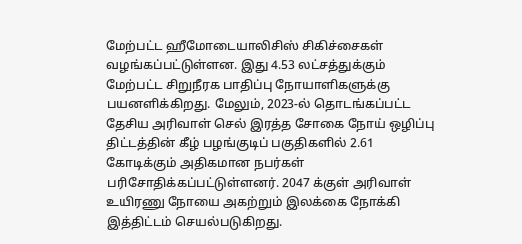மேற்பட்ட ஹீமோடையாலிசிஸ் சிகிச்சைகள் வழங்கப்பட்டுள்ளன. இது 4.53 லட்சத்துக்கும் மேற்பட்ட சிறுநீரக பாதிப்பு நோயாளிகளுக்கு பயனளிக்கிறது. மேலும், 2023-ல் தொடங்கப்பட்ட தேசிய அரிவாள் செல் இரத்த சோகை நோய் ஒழிப்பு திட்டத்தின் கீழ் பழங்குடிப் பகுதிகளில் 2.61 கோடிக்கும் அதிகமான நபர்கள் பரிசோதிக்கப்பட்டுள்ளனர். 2047 க்குள் அரிவாள் உயிரணு நோயை அகற்றும் இலக்கை நோக்கி இத்திட்டம் செயல்படுகிறது.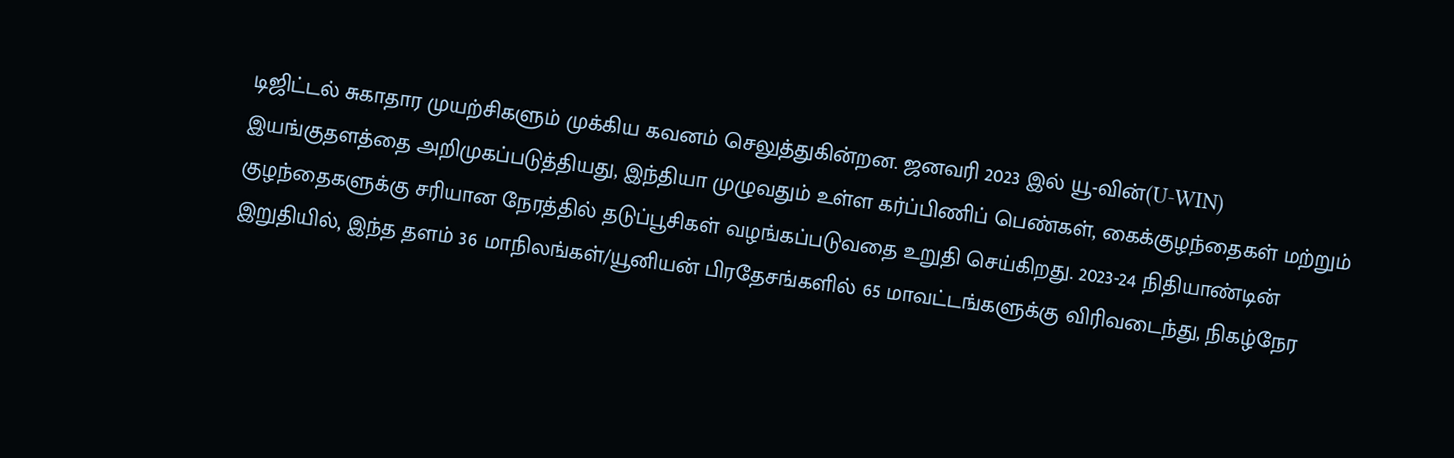டிஜிட்டல் சுகாதார முயற்சிகளும் முக்கிய கவனம் செலுத்துகின்றன. ஜனவரி 2023 இல் யூ-வின்(U-WIN) இயங்குதளத்தை அறிமுகப்படுத்தியது, இந்தியா முழுவதும் உள்ள கர்ப்பிணிப் பெண்கள், கைக்குழந்தைகள் மற்றும் குழந்தைகளுக்கு சரியான நேரத்தில் தடுப்பூசிகள் வழங்கப்படுவதை உறுதி செய்கிறது. 2023-24 நிதியாண்டின் இறுதியில், இந்த தளம் 36 மாநிலங்கள்/யூனியன் பிரதேசங்களில் 65 மாவட்டங்களுக்கு விரிவடைந்து, நிகழ்நேர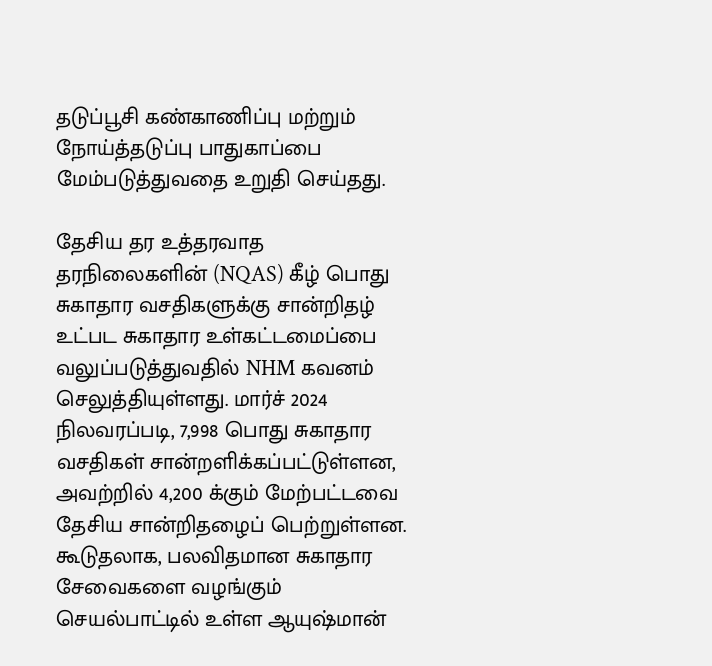தடுப்பூசி கண்காணிப்பு மற்றும் நோய்த்தடுப்பு பாதுகாப்பை மேம்படுத்துவதை உறுதி செய்தது.

தேசிய தர உத்தரவாத தரநிலைகளின் (NQAS) கீழ் பொது சுகாதார வசதிகளுக்கு சான்றிதழ் உட்பட சுகாதார உள்கட்டமைப்பை வலுப்படுத்துவதில் NHM கவனம் செலுத்தியுள்ளது. மார்ச் 2024 நிலவரப்படி, 7,998 பொது சுகாதார வசதிகள் சான்றளிக்கப்பட்டுள்ளன, அவற்றில் 4,200 க்கும் மேற்பட்டவை தேசிய சான்றிதழைப் பெற்றுள்ளன. கூடுதலாக, பலவிதமான சுகாதார சேவைகளை வழங்கும் செயல்பாட்டில் உள்ள ஆயுஷ்மான்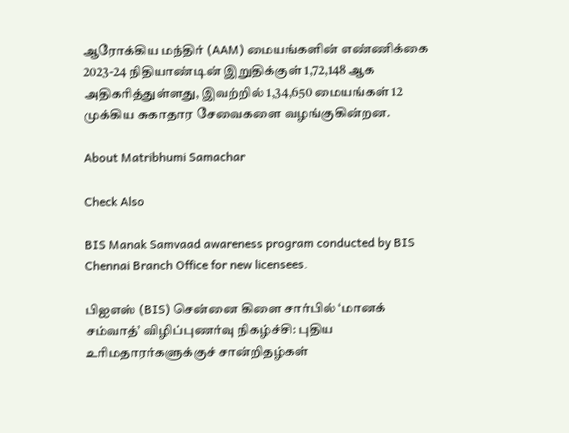ஆரோக்கிய மந்திர் (AAM) மையங்களின் எண்ணிக்கை 2023-24 நிதியாண்டின் இறுதிக்குள் 1,72,148 ஆக அதிகரித்துள்ளது, இவற்றில் 1,34,650 மையங்கள் 12 முக்கிய சுகாதார சேவைகளை வழங்குகின்றன.

About Matribhumi Samachar

Check Also

BIS Manak Samvaad awareness program conducted by BIS Chennai Branch Office for new licensees.

பிஐஎஸ் (BIS) சென்னை கிளை சார்பில் ‘மானக் சம்வாத்’ விழிப்புணர்வு நிகழ்ச்சி: புதிய உரிமதாரர்களுக்குச் சான்றிதழ்கள்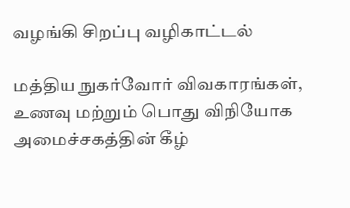வழங்கி சிறப்பு வழிகாட்டல்

மத்திய நுகர்வோர் விவகாரங்கள், உணவு மற்றும் பொது விநியோக அமைச்சகத்தின் கீழ்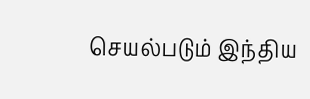செயல்படும் இந்திய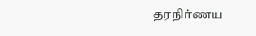தரநிர்ணய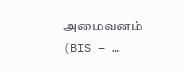அமைவனம் (BIS – …